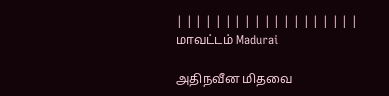| | | | | | | | | | | | | | | | | | |
மாவட்டம் Madurai

அதிநவீன மிதவை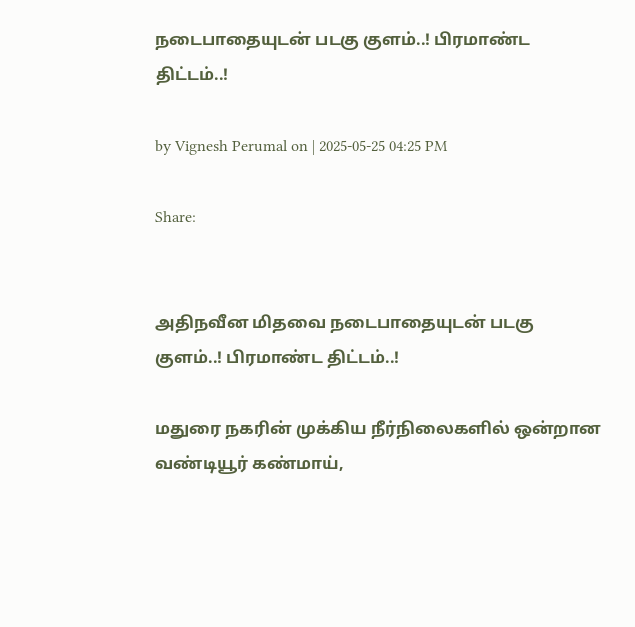நடைபாதையுடன் படகு குளம்..! பிரமாண்ட திட்டம்..!

by Vignesh Perumal on | 2025-05-25 04:25 PM

Share:


அதிநவீன மிதவை நடைபாதையுடன் படகு குளம்..! பிரமாண்ட திட்டம்..!

மதுரை நகரின் முக்கிய நீர்நிலைகளில் ஒன்றான வண்டியூர் கண்மாய்,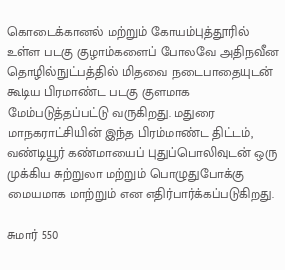கொடைக்கானல் மற்றும் கோயம்புத்தூரில் உள்ள படகு குழாம்களைப் போலவே அதிநவீன தொழில்நுட்பத்தில் மிதவை நடைபாதையுடன் கூடிய பிரமாண்ட படகு குளமாக மேம்படுத்தப்பட்டு வருகிறது. மதுரை மாநகராட்சியின் இந்த பிரம்மாண்ட திட்டம், வண்டியூர் கண்மாயைப் புதுப்பொலிவுடன் ஒரு முக்கிய சுற்றுலா மற்றும் பொழுதுபோக்கு மையமாக மாற்றும் என எதிர்பார்க்கப்படுகிறது.

சுமார் 550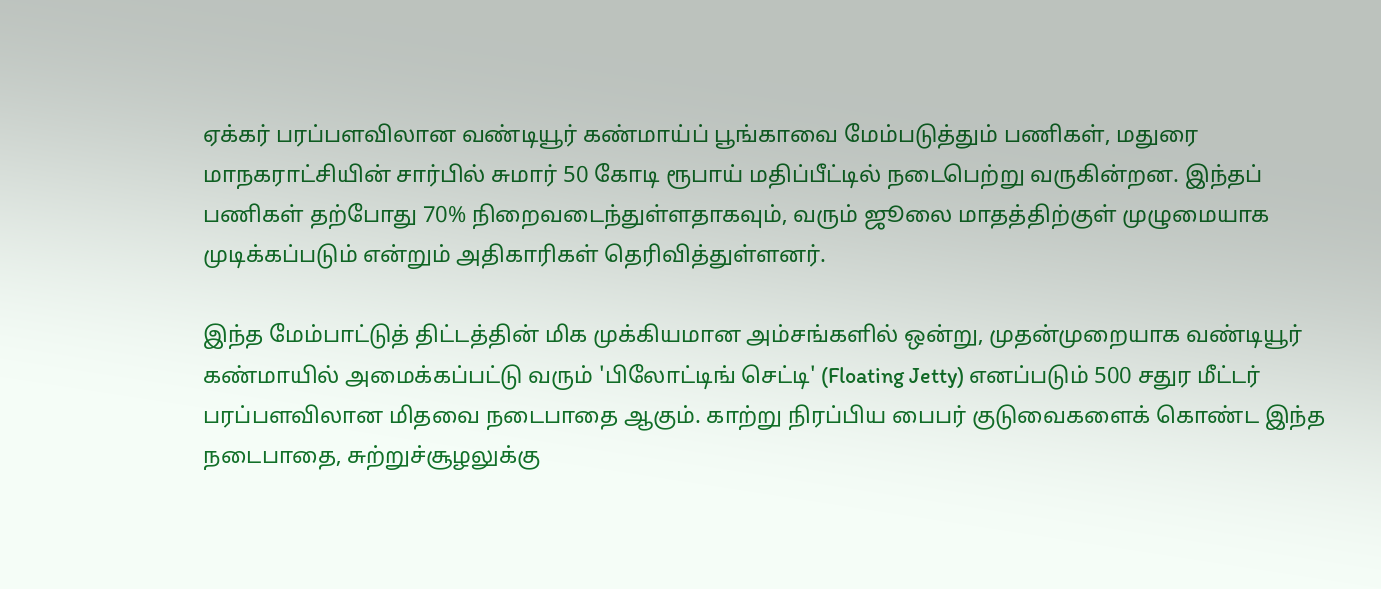ஏக்கர் பரப்பளவிலான வண்டியூர் கண்மாய்ப் பூங்காவை மேம்படுத்தும் பணிகள், மதுரை மாநகராட்சியின் சார்பில் சுமார் 50 கோடி ரூபாய் மதிப்பீட்டில் நடைபெற்று வருகின்றன. இந்தப் பணிகள் தற்போது 70% நிறைவடைந்துள்ளதாகவும், வரும் ஜூலை மாதத்திற்குள் முழுமையாக முடிக்கப்படும் என்றும் அதிகாரிகள் தெரிவித்துள்ளனர்.

இந்த மேம்பாட்டுத் திட்டத்தின் மிக முக்கியமான அம்சங்களில் ஒன்று, முதன்முறையாக வண்டியூர் கண்மாயில் அமைக்கப்பட்டு வரும் 'பிலோட்டிங் செட்டி' (Floating Jetty) எனப்படும் 500 சதுர மீட்டர் பரப்பளவிலான மிதவை நடைபாதை ஆகும். காற்று நிரப்பிய பைபர் குடுவைகளைக் கொண்ட இந்த நடைபாதை, சுற்றுச்சூழலுக்கு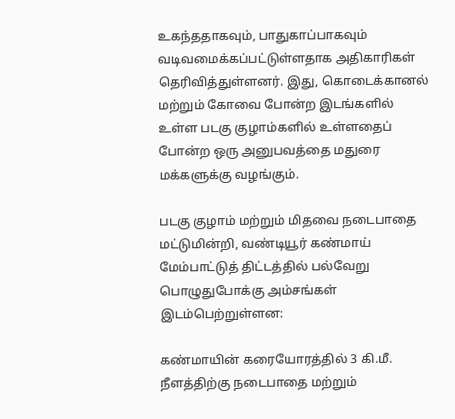உகந்ததாகவும், பாதுகாப்பாகவும் வடிவமைக்கப்பட்டுள்ளதாக அதிகாரிகள் தெரிவித்துள்ளனர். இது, கொடைக்கானல் மற்றும் கோவை போன்ற இடங்களில் உள்ள படகு குழாம்களில் உள்ளதைப் போன்ற ஒரு அனுபவத்தை மதுரை மக்களுக்கு வழங்கும்.

படகு குழாம் மற்றும் மிதவை நடைபாதை மட்டுமின்றி, வண்டியூர் கண்மாய் மேம்பாட்டுத் திட்டத்தில் பல்வேறு பொழுதுபோக்கு அம்சங்கள் இடம்பெற்றுள்ளன:

கண்மாயின் கரையோரத்தில் 3 கி.மீ. நீளத்திற்கு நடைபாதை மற்றும்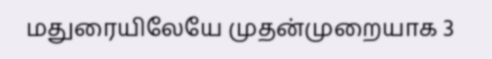மதுரையிலேயே முதன்முறையாக 3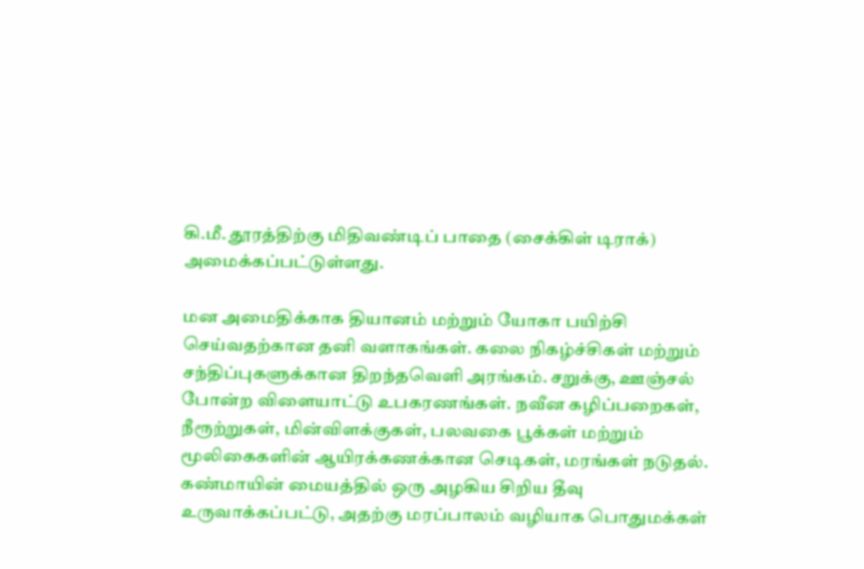கி.மீ. தூரத்திற்கு மிதிவண்டிப் பாதை (சைக்கிள் டிராக்) அமைக்கப்பட்டுள்ளது.

மன அமைதிக்காக தியானம் மற்றும் யோகா பயிற்சி செய்வதற்கான தனி வளாகங்கள். கலை நிகழ்ச்சிகள் மற்றும் சந்திப்புகளுக்கான திறந்தவெளி அரங்கம். சறுக்கு, ஊஞ்சல் போன்ற விளையாட்டு உபகரணங்கள். நவீன கழிப்பறைகள், நீரூற்றுகள், மின்விளக்குகள், பலவகை பூக்கள் மற்றும் மூலிகைகளின் ஆயிரக்கணக்கான செடிகள், மரங்கள் நடுதல். கண்மாயின் மையத்தில் ஒரு அழகிய சிறிய தீவு உருவாக்கப்பட்டு, அதற்கு மரப்பாலம் வழியாக பொதுமக்கள்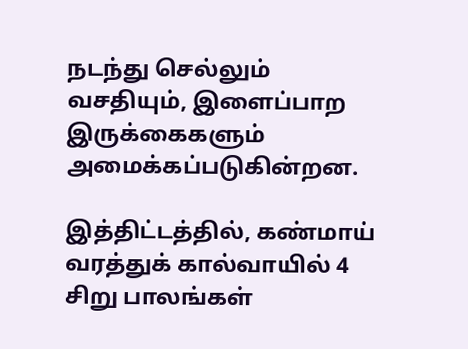நடந்து செல்லும் வசதியும், இளைப்பாற இருக்கைகளும் அமைக்கப்படுகின்றன.

இத்திட்டத்தில், கண்மாய் வரத்துக் கால்வாயில் 4 சிறு பாலங்கள்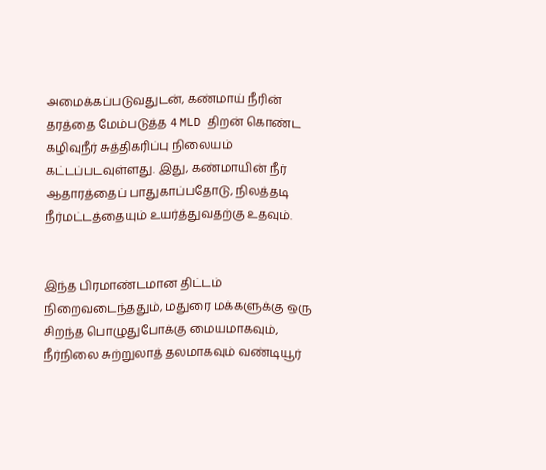அமைக்கப்படுவதுடன், கண்மாய் நீரின் தரத்தை மேம்படுத்த 4 MLD திறன் கொண்ட கழிவுநீர் சுத்திகரிப்பு நிலையம் கட்டப்படவுள்ளது. இது, கண்மாயின் நீர் ஆதாரத்தைப் பாதுகாப்பதோடு, நிலத்தடி நீர்மட்டத்தையும் உயர்த்துவதற்கு உதவும்.


இந்த பிரமாண்டமான திட்டம் நிறைவடைந்ததும், மதுரை மக்களுக்கு ஒரு சிறந்த பொழுதுபோக்கு மையமாகவும், நீர்நிலை சுற்றுலாத் தலமாகவும் வண்டியூர்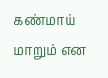கண்மாய் மாறும் என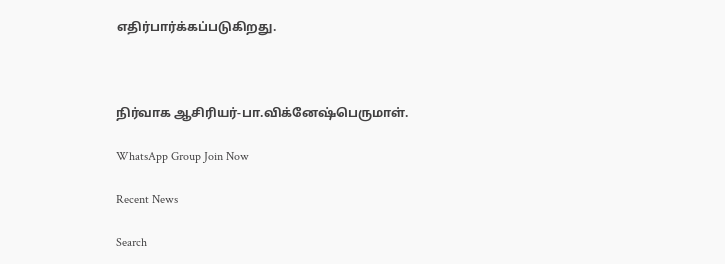எதிர்பார்க்கப்படுகிறது.



நிர்வாக ஆசிரியர்-பா.விக்னேஷ்பெருமாள்.

WhatsApp Group Join Now

Recent News

Search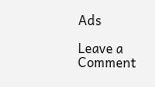Ads

Leave a Comment